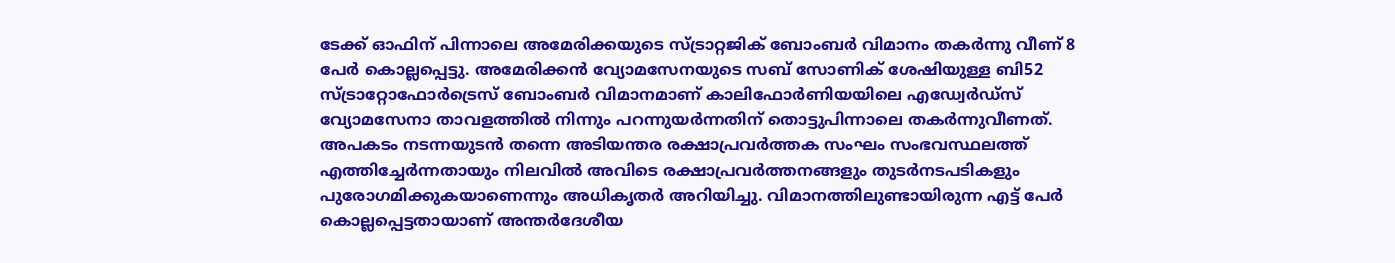ടേക്ക് ഓഫിന് പിന്നാലെ അമേരിക്കയുടെ സ്ട്രാറ്റജിക് ബോംബർ വിമാനം തകർന്നു വീണ് 8 പേർ കൊല്ലപ്പെട്ടു. അമേരിക്കൻ വ്യോമസേനയുടെ സബ് സോണിക് ശേഷിയുള്ള ബി52 സ്ട്രാറ്റോഫോർട്രെസ് ബോംബർ വിമാനമാണ് കാലിഫോർണിയയിലെ എഡ്വേർഡ്സ് വ്യോമസേനാ താവളത്തിൽ നിന്നും പറന്നുയർന്നതിന് തൊട്ടുപിന്നാലെ തകർന്നുവീണത്.
അപകടം നടന്നയുടൻ തന്നെ അടിയന്തര രക്ഷാപ്രവർത്തക സംഘം സംഭവസ്ഥലത്ത് എത്തിച്ചേർന്നതായും നിലവിൽ അവിടെ രക്ഷാപ്രവർത്തനങ്ങളും തുടർനടപടികളും പുരോഗമിക്കുകയാണെന്നും അധികൃതർ അറിയിച്ചു. വിമാനത്തിലുണ്ടായിരുന്ന എട്ട് പേർ കൊല്ലപ്പെട്ടതായാണ് അന്തർദേശീയ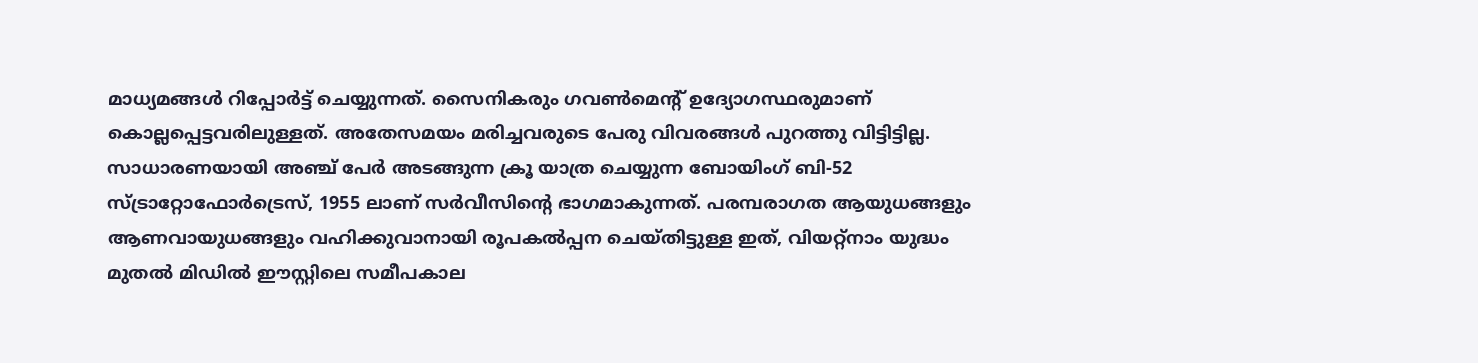മാധ്യമങ്ങൾ റിപ്പോർട്ട് ചെയ്യുന്നത്. സൈനികരും ഗവൺമെൻ്റ് ഉദ്യോഗസ്ഥരുമാണ് കൊല്ലപ്പെട്ടവരിലുള്ളത്. അതേസമയം മരിച്ചവരുടെ പേരു വിവരങ്ങൾ പുറത്തു വിട്ടിട്ടില്ല.
സാധാരണയായി അഞ്ച് പേർ അടങ്ങുന്ന ക്രൂ യാത്ര ചെയ്യുന്ന ബോയിംഗ് ബി-52 സ്ട്രാറ്റോഫോർട്രെസ്, 1955 ലാണ് സർവീസിൻ്റെ ഭാഗമാകുന്നത്. പരമ്പരാഗത ആയുധങ്ങളും ആണവായുധങ്ങളും വഹിക്കുവാനായി രൂപകൽപ്പന ചെയ്തിട്ടുള്ള ഇത്, വിയറ്റ്നാം യുദ്ധം മുതൽ മിഡിൽ ഈസ്റ്റിലെ സമീപകാല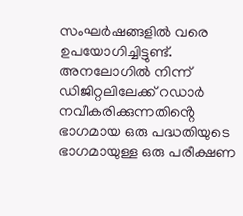സംഘർഷങ്ങളിൽ വരെ ഉപയോഗിച്ചിട്ടുണ്ട്.
അനലോഗിൽ നിന്ന് ഡിജിറ്റലിലേക്ക് റഡാർ നവീകരിക്കുന്നതിൻ്റെ ഭാഗമായ ഒരു പദ്ധതിയുടെ ഭാഗമായുള്ള ഒരു പരീക്ഷണ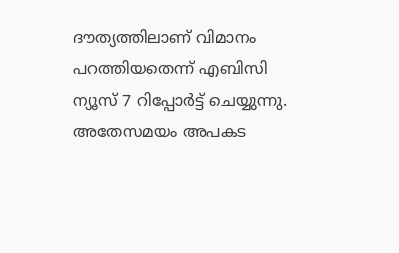ദൗത്യത്തിലാണ് വിമാനം പറത്തിയതെന്ന് എബിസി ന്യൂസ് 7 റിപ്പോർട്ട് ചെയ്യുന്നു. അതേസമയം അപകട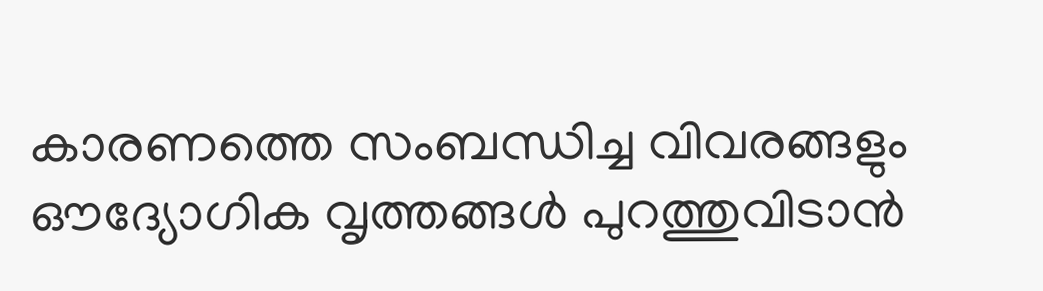കാരണത്തെ സംബന്ധിച്ച വിവരങ്ങളും ഔദ്യോഗിക വൃത്തങ്ങൾ പുറത്തുവിടാൻ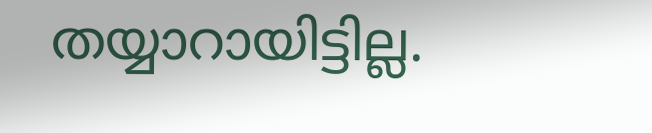തയ്യാറായിട്ടില്ല.